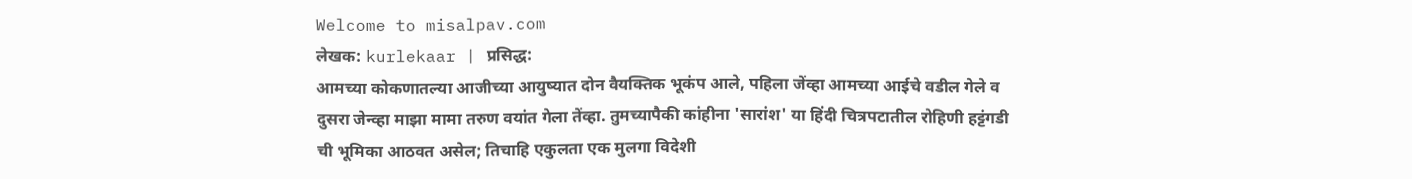Welcome to misalpav.com
लेखक: kurlekaar | प्रसिद्ध:
आमच्या कोकणातल्या आजीच्या आयुष्यात दोन वैयक्तिक भूकंप आले, पहिला जेंव्हा आमच्या आईचे वडील गेले व दुसरा जेन्व्हा माझा मामा तरुण वयांत गेला तेंव्हा. तुमच्यापैकी कांहीना 'सारांश' या हिंदी चित्रपटातील रोहिणी हट्टंगडी ची भूमिका आठवत असेल; तिचाहि एकुलता एक मुलगा विदेशी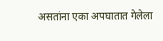असतांना एका अपघातात गेलेला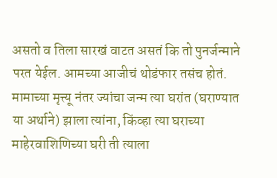असतो व तिला सारखं वाटत असतं कि तो पुनर्जन्माने परत येईल. आमच्या आजीचं थोडंफार तसंच होतं. मामाच्या मृत्त्यू नंतर ज्यांचा जन्म त्या घरांत (घराण्यात या अर्थाने) झाला त्यांना, किंव्हा त्या घराच्या माहेरवाशिणिच्या घरी ती त्याला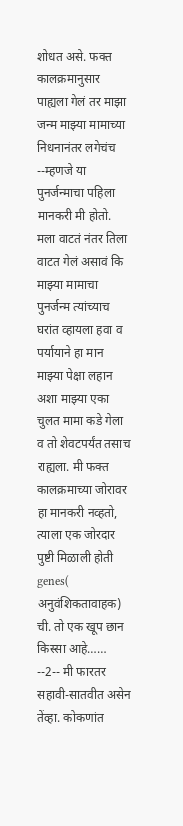शोधत असे. फक्त कालक्रमानुसार पाह्यला गेलं तर माझा जन्म माझ्या मामाच्या निधनानंतर लगेचंच --म्हणजे या पुनर्जन्माचा पहिला मानकरी मी होतो. मला वाटतं नंतर तिला वाटत गेलं असावं कि माझ्या मामाचा पुनर्जन्म त्यांच्याच घरांत व्हायला हवा व पर्यायाने हा मान माझ्या पेक्षा लहान अशा माझ्या एका चुलत मामा कडे गेला व तो शेवटपर्यंत तसाच राह्यला. मी फक्त कालक्रमाच्या जोरावर हा मानकरी नव्हतो, त्याला एक जोरदार पुष्टी मिळाली होती genes( अनुवंशिकतावाहक) ची. तो एक खूप छान किस्सा आहे…… --2-- मी फारतर सहावी-सातवीत असेन तेंव्हा. कोकणांत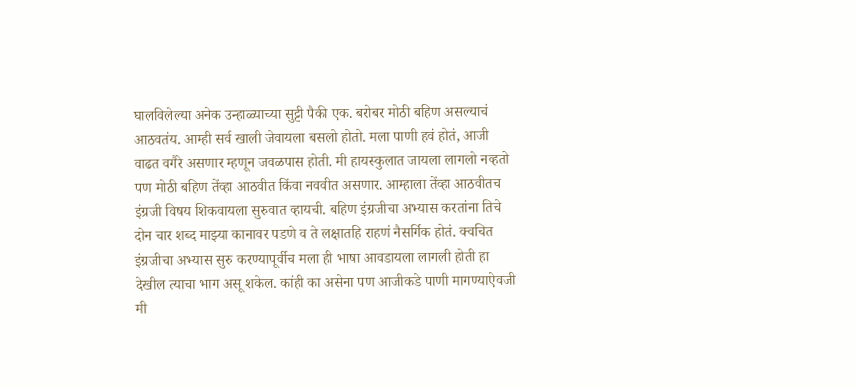घालविलेल्या अनेक उन्हाळ्याच्या सुट्टी पैकी एक. बरोबर मोठी बहिण असल्याचं आठवतंय. आम्ही सर्व खाली जेवायला बसलो होतो. मला पाणी हवं होतं, आजी वाढत वगैरे असणार म्हणून जवळपास होती. मी हायस्कुलात जायला लागलो नव्हतो पण मोठी बहिण तेंव्हा आठवीत किंवा नववीत असणार. आम्हाला तेंव्हा आठवीतच इंग्रजी विषय शिकवायला सुरुवात व्हायची. बहिण इंग्रजीचा अभ्यास करतांना तिचे दोन चार शब्द माझ्या कानावर पडणे व ते लक्षातहि राहणं नैसर्गिक होतं. क्वचित इंग्रजीचा अभ्यास सुरु करण्यापूर्वीच मला ही भाषा आवडायला लागली होती हा देखील त्याचा भाग असू शकेल. कांही का असेना पण आजीकडे पाणी मागण्याऐवजी मी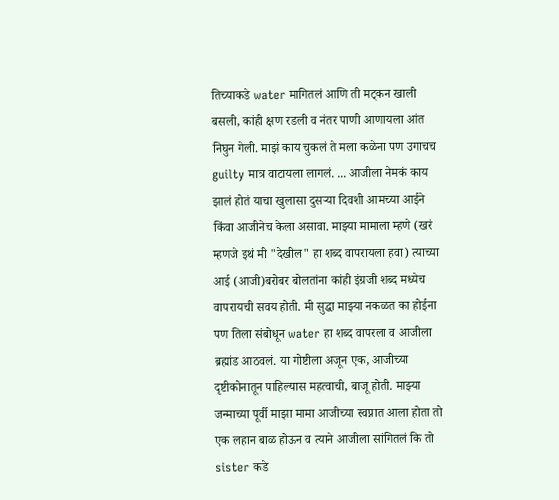तिच्याकडे water मागितलं आणि ती मट्कन खाली बसली, कांही क्षण रडली व नंतर पाणी आणायला आंत निघुन गेली. माझं काय चुकलं ते मला कळेना पण उगाचच guilty मात्र वाटायला लागलं. ... आजीला नेमकं काय झालं होतं याचा खुलासा दुसऱ्या दिवशी आमच्या आईने किंवा आजीनेच केला असावा. माझ्या मामाला म्हणे (खरं म्हणजे इथं मी "देखील" हा शब्द वापरायला हवा) त्याच्या आई (आजी)बरोबर बोलतांना कांही इंग्रजी शब्द मध्येच वापरायची सवय होती. मी सुद्धा माझ्या नकळत का होईना पण तिला संबोधून water हा शब्द वापरला व आजीला ब्रह्मांड आठवलं. या गोष्टीला अजून एक, आजीच्या दृष्टीकोनातून पाहिल्यास महत्वाची, बाजू होती. माझ्या जन्माच्या पूर्वी माझा मामा आजीच्या स्वप्नात आला होता तो एक लहान बाळ होऊन व त्याने आजीला सांगितलं कि तो sister कडे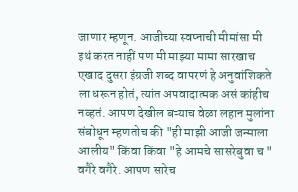जाणार म्हणून. आजीच्या स्वप्नाची मीमांसा मी इथं करत नाहीं पण मी माझ्या मामा सारखाच एखाद दुसरा इंग्रजी शब्द वापरणं हे अनुवांशिकते ला धरून होतं, त्यांत अपवादात्मक असं कांहीच नव्हतं. आपण देखील बऱ्याच वेळा लहान मुलांना संबोधून म्हणतोच की "ही माझी आजी जन्माला आलीय" किंवा किंवा "हे आमचे सासरेबुवा च " वगैरे वगैरे. आपण सारेच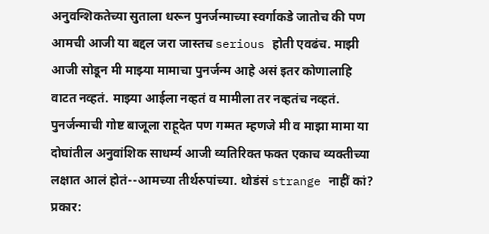अनुवन्शिकतेच्या सुताला धरून पुनर्जन्माच्या स्वर्गाकडे जातोच की पण आमची आजी या बद्दल जरा जास्तच serious होती एवढंच. माझी आजी सोडून मी माझ्या मामाचा पुनर्जन्म आहे असं इतर कोणालाहि वाटत नव्हतं. माझ्या आईला नव्हतं व मामीला तर नव्हतंच नव्हतं. पुनर्जन्माची गोष्ट बाजूला राहूदेत पण गम्मत म्हणजे मी व माझा मामा या दोघांतील अनुवांशिक साधर्म्य आजी व्यतिरिक्त फक्त एकाच व्यक्तीच्या लक्षात आलं होतं--आमच्या तीर्थरुपांच्या. थोडंसं strange नाहीं कां?
प्रकार: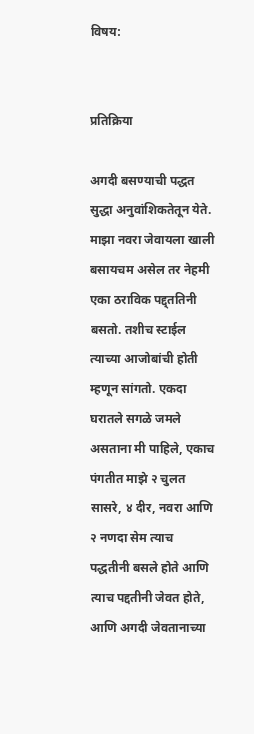विषय:


प्रतिक्रिया

अगदी बसण्याची पद्धत सुद्धा अनुवांशिकतेतून येते. माझा नवरा जेवायला खाली बसायचम असेल तर नेहमी एका ठराविक पद्द्ततिनी बसतो. तशीच स्टाईल त्याच्या आजोबांची होती म्हणून सांगतो. एकदा घरातले सगळे जमले असताना मी पाहिले, एकाच पंगतीत माझे २ चुलत सासरे, ४ दीर, नवरा आणि २ नणदा सेम त्याच पद्धतीनी बसले होते आणि त्याच पद्दतीनी जेवत होते, आणि अगदी जेवतानाच्या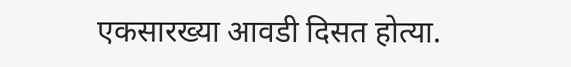एकसारख्या आवडी दिसत होत्या.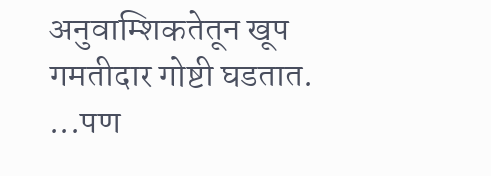अनुवाम्शिकतेतून खूप गमतीदार गोष्टी घडतात. ...पण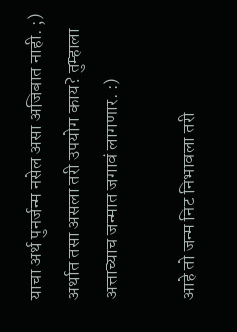याचा अर्थ पुनर्जन्म नसेल असा अजिबात नाही. ;) अर्थात तसा असला तरी उपयोग काय? तुम्हाला अत्ताच्याच जन्मात जगावं लागणार. :)

आहे तो जन्म निट निभावला तरी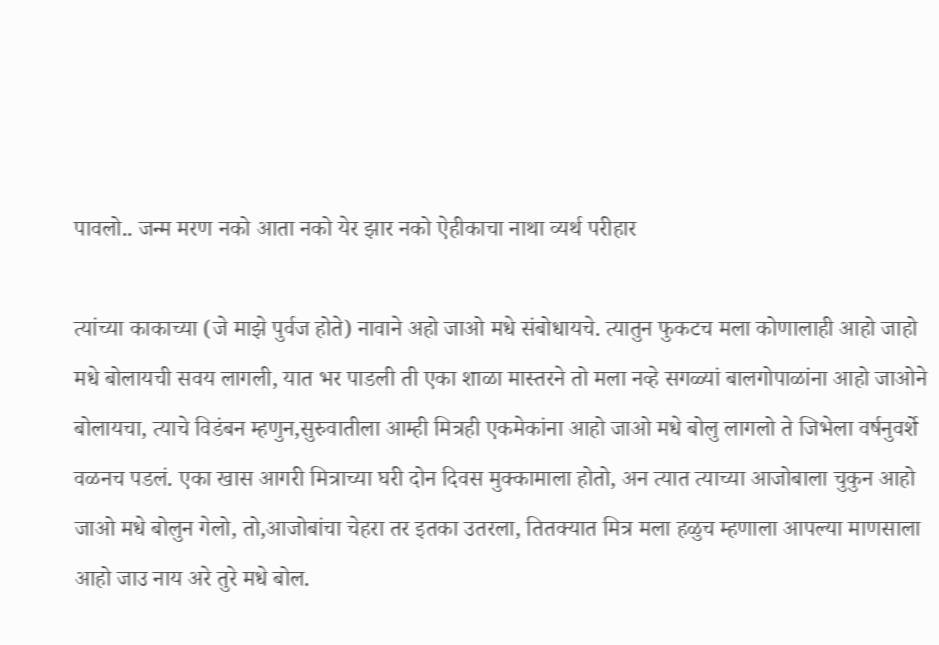पावलो.. जन्म मरण नको आता नको येर झार नको ऐहीकाचा नाथा व्यर्थ परीहार

त्यांच्या काकाच्या (जे माझे पुर्वज होते) नावाने अहो जाओ मधे संबोधायचे. त्यातुन फुकटच मला कोणालाही आहो जाहो मधे बोलायची सवय लागली, यात भर पाडली ती एका शाळा मास्तरने तो मला नव्हे सगळ्यां बालगोपाळांना आहो जाओने बोलायचा, त्याचे विडंबन म्हणुन,सुरुवातीला आम्ही मित्रही एकमेकांना आहो जाओ मधे बोलु लागलो ते जिभेला वर्षनुवर्शे वळनच पडलं. एका खास आगरी मित्राच्या घरी दोन दिवस मुक्कामाला होतो, अन त्यात त्याच्या आजोबाला चुकुन आहो जाओ मधे बोलुन गेलो, तो,आजोबांचा चेहरा तर इतका उतरला, तितक्यात मित्र मला हळुच म्हणाला आपल्या माणसाला आहो जाउ नाय अरे तुरे मधे बोल.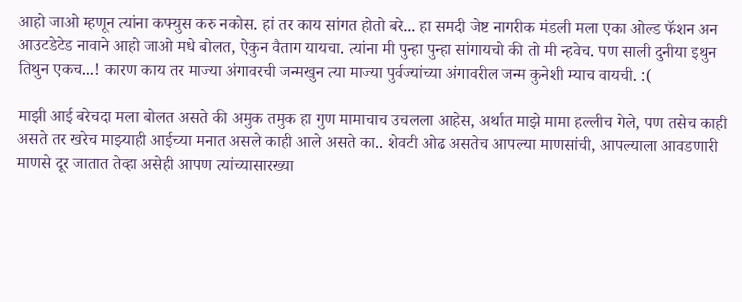आहो जाओ म्हणून त्यांना कफ्युस करु नकोस. हां तर काय सांगत होतो बरे... हा समदी जेष्ट नागरीक मंडली मला एका ओल्ड फॅशन अन आउटडेटेड नावाने आहो जाओ मधे बोलत, ऐकुन वैताग यायचा. त्यांना मी पुन्हा पुन्हा सांगायचो की तो मी न्हवेच. पण साली दुनीया इथुन तिथुन एकच...! कारण काय तर माज्या अंगावरची जन्मखुन त्या माज्या पुर्वज्यांच्या अंगावरील जन्म कुनेशी म्याच वायची. :(

माझी आई बरेचदा मला बोलत असते की अमुक तमुक हा गुण मामाचाच उचलला आहेस, अर्थात माझे मामा हल्लीच गेले, पण तसेच काही असते तर खरेच माझ्याही आईच्या मनात असले काही आले असते का.. शेवटी ओढ असतेच आपल्या माणसांची, आपल्याला आवडणारी माणसे दूर जातात तेव्हा असेही आपण त्यांच्यासारख्या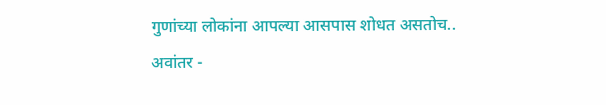गुणांच्या लोकांना आपल्या आसपास शोधत असतोच.. अवांतर -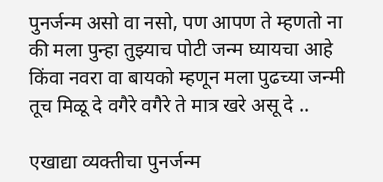पुनर्जन्म असो वा नसो, पण आपण ते म्हणतो ना की मला पुन्हा तुझ्याच पोटी जन्म घ्यायचा आहे किंवा नवरा वा बायको म्हणून मला पुढच्या जन्मी तूच मिळू दे वगैरे वगैरे ते मात्र खरे असू दे ..

एखाद्या व्यक्तीचा पुनर्जन्म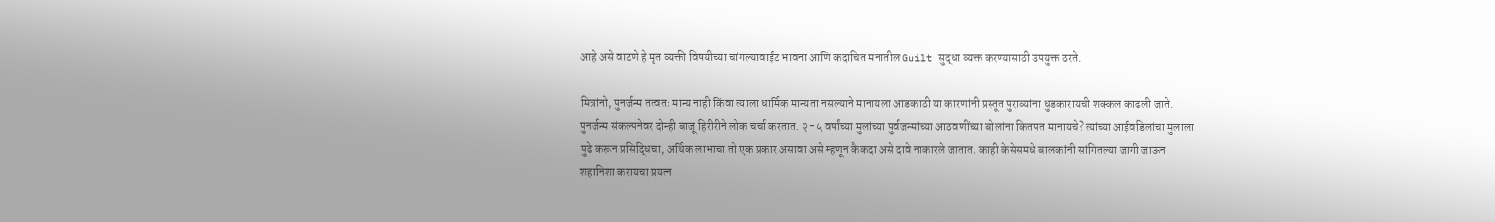आहे असे वाटणे हे मृत व्यक्ती विषयीच्या चांगल्यावाईट भावना आणि कदाचित मनातील Guilt सुद्धा व्यक्त करण्यासाठी उपयुक्त ठरते.

मित्रांनो, पुनर्जन्म तत्वतः मान्य नाही किंवा त्याला धार्मिक मान्यता नसल्याने मानायला आडकाठी या कारणांनी प्रस्तूत पुराव्यांना धुडकारायची शक्कल काढली जाते. पुनर्जन्म संकल्पनेवर दोन्ही बाजू हिरीरीने लोक चर्चा करतात. २-५ वर्षांच्या मुलांच्या पुर्वजन्मांच्या आठवणींच्या बोलांना कितपत मानायचे? त्यांच्या आईवडिलांचा मुलाला पुढे करून प्रसिद्धिचा, अर्थिक लाभाचा तो एक प्रकार असावा असे म्हणून कैकदा असे दावे नाकारले जातात. काही केसेसमधे बालकांनी सांगितल्या जागी जाऊन शहानिशा करायचा प्रयत्न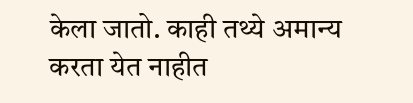केला जातो. काही तथ्ये अमान्य करता येत नाहीत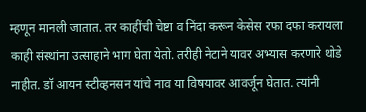म्हणून मानली जातात. तर काहींची चेष्टा व निंदा करून केसेस रफा दफा करायला काही संस्थांना उत्साहाने भाग घेता येतो. तरीही नेटाने यावर अभ्यास करणारे थोडे नाहीत. डॉ आयन स्टीव्हनसन यांचे नाव या विषयावर आवर्जून घेतात. त्यांनी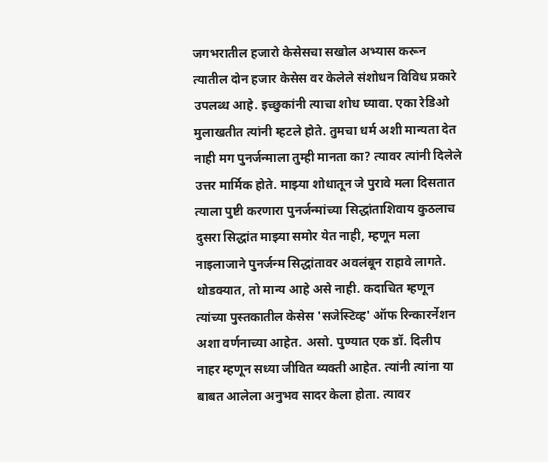जगभरातील हजारो केसेसचा सखोल अभ्यास करून त्यातील दोन हजार केसेस वर केलेले संशोधन विविध प्रकारे उपलब्ध आहे. इच्छुकांनी त्याचा शोध घ्यावा. एका रेडिओ मुलाखतीत त्यांनी म्हटले होते. तुमचा धर्म अशी मान्यता देत नाही मग पुनर्जन्माला तुम्ही मानता का? त्यावर त्यांनी दिलेले उत्तर मार्मिक होते. माझ्या शोधातून जे पुरावे मला दिसतात त्याला पुष्टी करणारा पुनर्जन्मांच्या सिद्धांताशिवाय कुठलाच दुसरा सिद्धांत माझ्या समोर येत नाही, म्हणून मला नाइलाजाने पुनर्जन्म सिद्धांतावर अवलंबून राहावे लागते. थोडक्यात, तो मान्य आहे असे नाही. कदाचित म्हणून त्यांच्या पुस्तकातील केसेस 'सजेस्टिव्ह' ऑफ रिन्कारर्नेशन अशा वर्णनाच्या आहेत. असो. पुण्यात एक डॉ. दिलीप नाहर म्हणून सध्या जीवित व्यक्ती आहेत. त्यांनी त्यांना या बाबत आलेला अनुभव सादर केला होता. त्यावर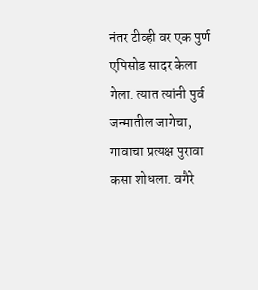नंतर टीव्ही वर एक पुर्ण एपिसोड सादर केला गेला. त्यात त्यांनी पुर्व जन्मातील जागेचा, गावाचा प्रत्यक्ष पुरावा कसा शोधला. वगैरे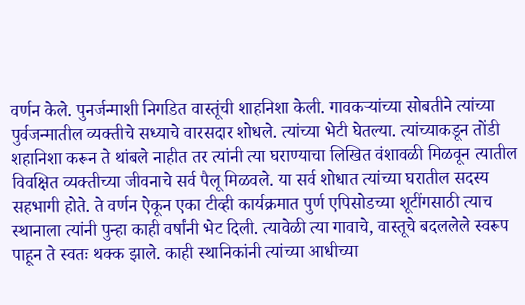वर्णन केले. पुनर्जन्माशी निगडित वास्तूंची शाहनिशा केली. गावकऱ्यांच्या सोबतीने त्यांच्या पुर्वजन्मातील व्यक्तीचे सध्याचे वारसदार शोधले. त्यांच्या भेटी घेतल्या. त्यांच्याकडून तोंडी शहानिशा करून ते थांबले नाहीत तर त्यांनी त्या घराण्याचा लिखित वंशावळी मिळवून त्यातील विवक्षित व्यक्तीच्या जीवनाचे सर्व पैलू मिळवले. या सर्व शोधात त्यांच्या घरातील सदस्य सहभागी होते. ते वर्णन ऐकून एका टीव्ही कार्यक्रमात पुर्ण एपिसोडच्या शूटींगसाठी त्याच स्थानाला त्यांनी पुन्हा काही वर्षांनी भेट दिली. त्यावेळी त्या गावाचे, वास्तूचे बदललेले स्वरूप पाहून ते स्वतः थक्क झाले. काही स्थानिकांनी त्यांच्या आधीच्या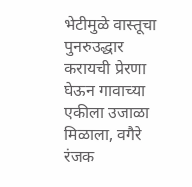भेटीमुळे वास्तूचा पुनरुउद्धार करायची प्रेरणा घेऊन गावाच्या एकीला उजाळा मिळाला, वगैरे रंजक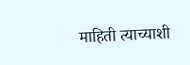माहिती त्याच्याशी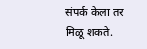संपर्क केला तर मिळू शकते.